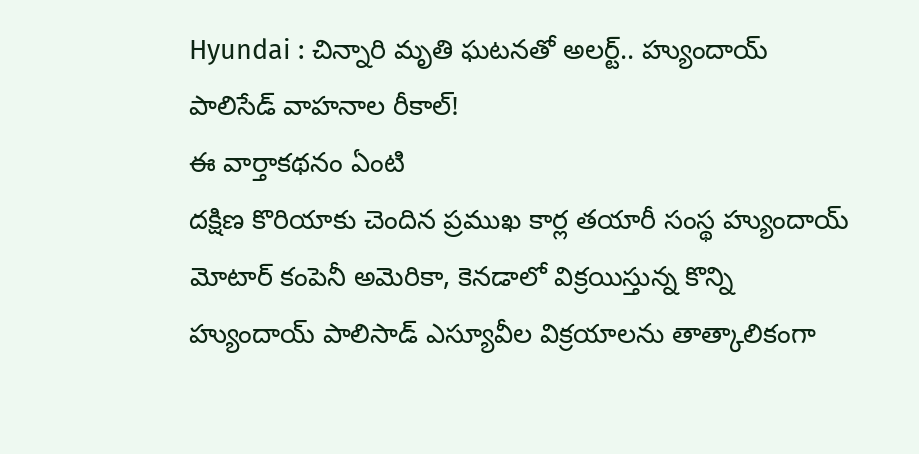Hyundai : చిన్నారి మృతి ఘటనతో అలర్ట్.. హ్యుందాయ్ పాలిసేడ్ వాహనాల రీకాల్!
ఈ వార్తాకథనం ఏంటి
దక్షిణ కొరియాకు చెందిన ప్రముఖ కార్ల తయారీ సంస్థ హ్యుందాయ్ మోటార్ కంపెనీ అమెరికా, కెనడాలో విక్రయిస్తున్న కొన్ని హ్యుందాయ్ పాలిసాడ్ ఎస్యూవీల విక్రయాలను తాత్కాలికంగా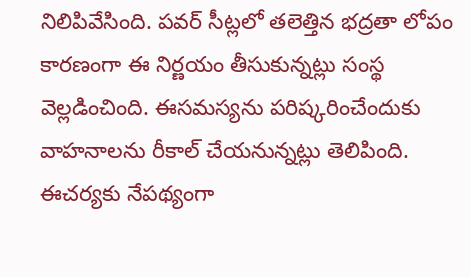నిలిపివేసింది. పవర్ సీట్లలో తలెత్తిన భద్రతా లోపం కారణంగా ఈ నిర్ణయం తీసుకున్నట్లు సంస్థ వెల్లడించింది. ఈసమస్యను పరిష్కరించేందుకు వాహనాలను రీకాల్ చేయనున్నట్లు తెలిపింది. ఈచర్యకు నేపథ్యంగా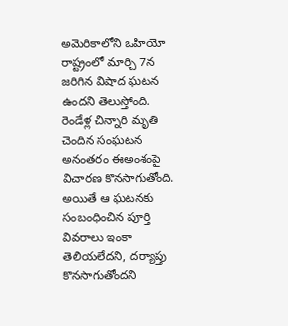అమెరికాలోని ఒహియో రాష్ట్రంలో మార్చి 7న జరిగిన విషాద ఘటన ఉందని తెలుస్తోంది. రెండేళ్ల చిన్నారి మృతి చెందిన సంఘటన అనంతరం ఈఅంశంపై విచారణ కొనసాగుతోంది. అయితే ఆ ఘటనకు సంబంధించిన పూర్తి వివరాలు ఇంకా తెలియలేదని, దర్యాప్తు కొనసాగుతోందని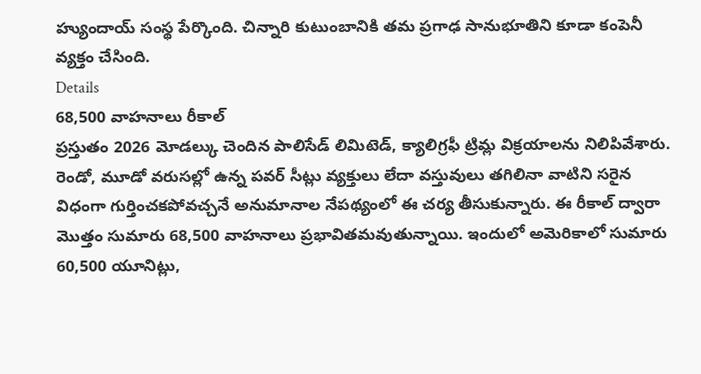హ్యుందాయ్ సంస్థ పేర్కొంది. చిన్నారి కుటుంబానికి తమ ప్రగాఢ సానుభూతిని కూడా కంపెనీ వ్యక్తం చేసింది.
Details
68,500 వాహనాలు రీకాల్
ప్రస్తుతం 2026 మోడల్కు చెందిన పాలిసేడ్ లిమిటెడ్, క్యాలిగ్రఫీ ట్రిమ్ల విక్రయాలను నిలిపివేశారు. రెండో, మూడో వరుసల్లో ఉన్న పవర్ సీట్లు వ్యక్తులు లేదా వస్తువులు తగిలినా వాటిని సరైన విధంగా గుర్తించకపోవచ్చనే అనుమానాల నేపథ్యంలో ఈ చర్య తీసుకున్నారు. ఈ రీకాల్ ద్వారా మొత్తం సుమారు 68,500 వాహనాలు ప్రభావితమవుతున్నాయి. ఇందులో అమెరికాలో సుమారు 60,500 యూనిట్లు,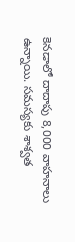కెనడాలో దాదాపు 8,000 వాహనాలు ఉన్నాయి. సమస్యకు శాశ్వత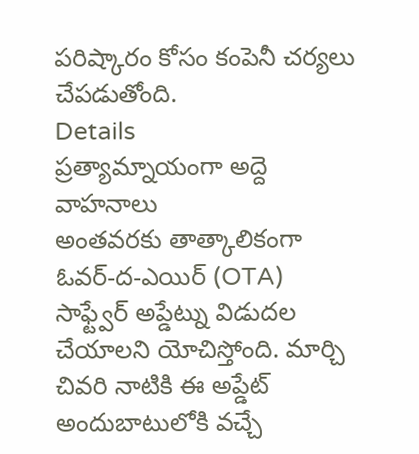పరిష్కారం కోసం కంపెనీ చర్యలు చేపడుతోంది.
Details
ప్రత్యామ్నాయంగా అద్దె వాహనాలు
అంతవరకు తాత్కాలికంగా ఓవర్-ద-ఎయిర్ (OTA) సాఫ్ట్వేర్ అప్డేట్ను విడుదల చేయాలని యోచిస్తోంది. మార్చి చివరి నాటికి ఈ అప్డేట్ అందుబాటులోకి వచ్చే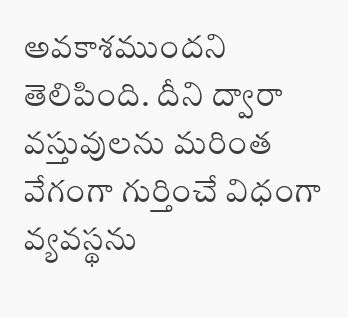అవకాశముందని తెలిపింది. దీని ద్వారా వస్తువులను మరింత వేగంగా గుర్తించే విధంగా వ్యవస్థను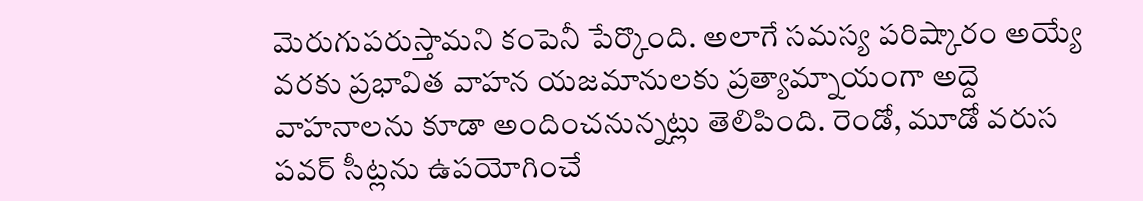మెరుగుపరుస్తామని కంపెనీ పేర్కొంది. అలాగే సమస్య పరిష్కారం అయ్యే వరకు ప్రభావిత వాహన యజమానులకు ప్రత్యామ్నాయంగా అద్దె వాహనాలను కూడా అందించనున్నట్లు తెలిపింది. రెండో, మూడో వరుస పవర్ సీట్లను ఉపయోగించే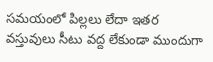సమయంలో పిల్లలు లేదా ఇతర వస్తువులు సీటు వద్ద లేకుండా ముందుగా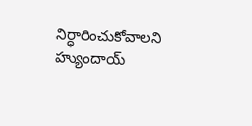నిర్ధారించుకోవాలని హ్యుందాయ్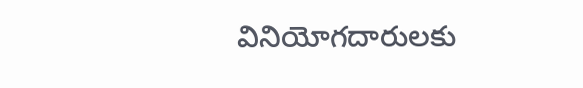వినియోగదారులకు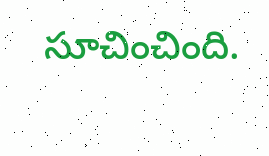సూచించింది.